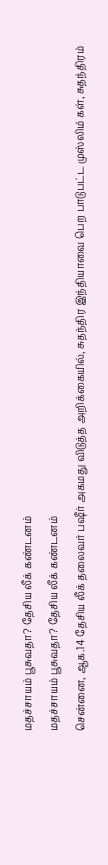மதச்சாயம் பூசுவதா? தேசிய லீக் கண்டனம்
மதச்சாயம் பூசுவதா? தேசிய லீக் கண்டனம்
சென்னை, ஆக.14 தேசிய லீக் தலைவர் பஷீர் அகமது விடுத்த அறிக்கையில், சுதந்திர இந்தியாவை பெற பாடுபட்ட முஸ்லிம் கள், சுதந்திரம்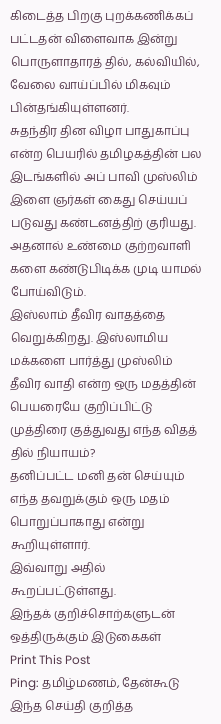கிடைத்த பிறகு புறக்கணிக்கப் பட்டதன் விளைவாக இன்று பொருளாதாரத் தில், கல்வியில், வேலை வாய்ப்பில் மிகவும் பின்தங்கியுள்ளனர்.
சுதந்திர தின விழா பாதுகாப்பு என்ற பெயரில் தமிழகத்தின் பல இடங்களில் அப் பாவி முஸ்லிம் இளை ஞர்கள் கைது செய்யப் படுவது கண்டனத்திற் குரியது. அதனால் உண்மை குற்றவாளி களை கண்டுபிடிக்க முடி யாமல் போய்விடும்.
இஸ்லாம் தீவிர வாதத்தை வெறுக்கிறது. இஸ்லாமிய மக்களை பார்த்து முஸ்லிம் தீவிர வாதி என்ற ஒரு மதத்தின் பெயரையே குறிப்பிட்டு முத்திரை குத்துவது எந்த விதத் தில் நியாயம்?
தனிப்பட்ட மனி தன் செய்யும் எந்த தவறுக்கும் ஒரு மதம் பொறுப்பாகாது என்று கூறியுள்ளார்.
இவ்வாறு அதில் கூறப்பட்டுள்ளது.
இந்தக் குறிச்சொற்களுடன் ஒத்திருக்கும் இடுகைகள்
Print This Post
Ping: தமிழ்மணம், தேன்கூடு
இந்த செய்தி குறித்த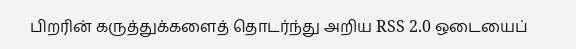பிறரின் கருத்துக்களைத் தொடர்ந்து அறிய RSS 2.0 ஒடையைப்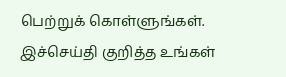பெற்றுக் கொள்ளுங்கள். இச்செய்தி குறித்த உங்கள்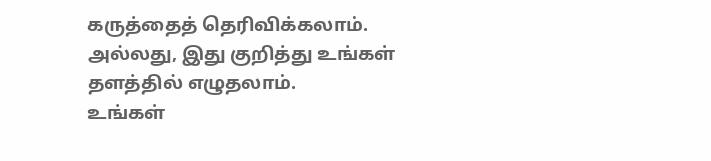கருத்தைத் தெரிவிக்கலாம். அல்லது, இது குறித்து உங்கள் தளத்தில் எழுதலாம்.
உங்கள்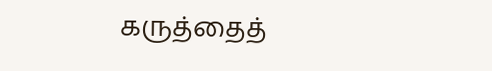கருத்தைத்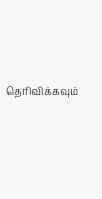தெரிவிக்கவும்